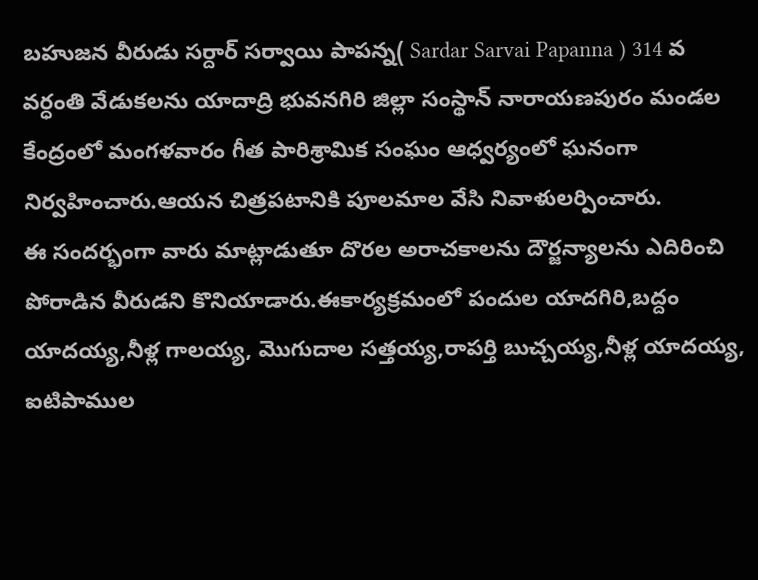బహుజన వీరుడు సర్దార్ సర్వాయి పాపన్న( Sardar Sarvai Papanna ) 314 వ వర్ధంతి వేడుకలను యాదాద్రి భువనగిరి జిల్లా సంస్థాన్ నారాయణపురం మండల కేంద్రంలో మంగళవారం గీత పారిశ్రామిక సంఘం ఆధ్వర్యంలో ఘనంగా నిర్వహించారు.ఆయన చిత్రపటానికి పూలమాల వేసి నివాళులర్పించారు.
ఈ సందర్భంగా వారు మాట్లాడుతూ దొరల అరాచకాలను దౌర్జన్యాలను ఎదిరించి పోరాడిన వీరుడని కొనియాడారు.ఈకార్యక్రమంలో పందుల యాదగిరి,బద్దం యాదయ్య,నీళ్ల గాలయ్య, మొగుదాల సత్తయ్య,రాపర్తి బుచ్చయ్య,నీళ్ల యాదయ్య, ఐటిపాముల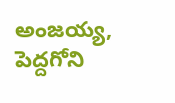అంజయ్య, పెద్దగోని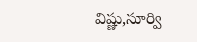విష్ణు,సూర్వి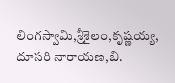లింగస్వామి,శ్రీశైలం,కృష్ణయ్య, దూసరి నారాయణ,బి.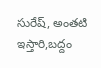సురేష్, అంతటి ఇస్తారి,బద్దం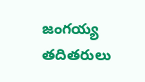జంగయ్య తదితరులు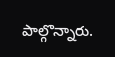పాల్గొన్నారు.